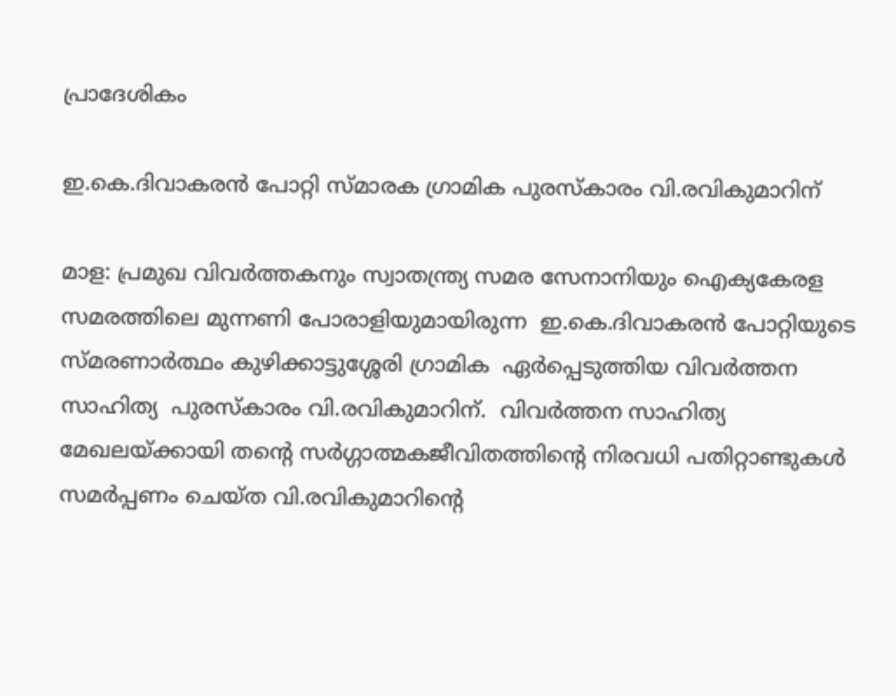പ്രാദേശികം

ഇ.കെ.ദിവാകരൻ പോറ്റി സ്മാരക ഗ്രാമിക പുരസ്കാരം വി.രവികുമാറിന്

മാള: പ്രമുഖ വിവർത്തകനും സ്വാതന്ത്ര്യ സമര സേനാനിയും ഐക്യകേരള സമരത്തിലെ മുന്നണി പോരാളിയുമായിരുന്ന  ഇ.കെ.ദിവാകരൻ പോറ്റിയുടെ സ്മരണാർത്ഥം കുഴിക്കാട്ടുശ്ശേരി ഗ്രാമിക  ഏർപ്പെടുത്തിയ വിവർത്തന സാഹിത്യ  പുരസ്കാരം വി.രവികുമാറിന്.  വിവർത്തന സാഹിത്യ മേഖലയ്ക്കായി തൻ്റെ സർഗ്ഗാത്മകജീവിതത്തിൻ്റെ നിരവധി പതിറ്റാണ്ടുകൾ സമർപ്പണം ചെയ്ത വി.രവികുമാറിൻ്റെ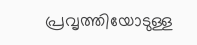പ്രവൃത്തിയോടുള്ള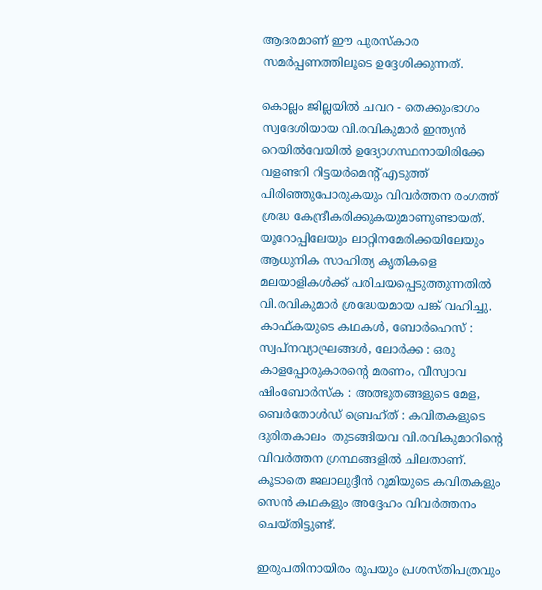ആദരമാണ് ഈ പുരസ്കാര സമർപ്പണത്തിലൂടെ ഉദ്ദേശിക്കുന്നത്.

കൊല്ലം ജില്ലയിൽ ചവറ - തെക്കുംഭാഗം സ്വദേശിയായ വി.രവികുമാർ ഇന്ത്യൻ റെയിൽവേയിൽ ഉദ്യോഗസ്ഥനായിരിക്കേ വളണ്ടറി റിട്ടയർമെൻ്റ് എടുത്ത് പിരിഞ്ഞുപോരുകയും വിവർത്തന രംഗത്ത് ശ്രദ്ധ കേന്ദ്രീകരിക്കുകയുമാണുണ്ടായത്. യൂറോപ്പിലേയും ലാറ്റിനമേരിക്കയിലേയും ആധുനിക സാഹിത്യ കൃതികളെ മലയാളികൾക്ക് പരിചയപ്പെടുത്തുന്നതിൽ വി.രവികുമാർ ശ്രദ്ധേയമായ പങ്ക് വഹിച്ചു. കാഫ്കയുടെ കഥകൾ, ബോർഹെസ് : സ്വപ്നവ്യാഘ്രങ്ങൾ, ലോർക്ക : ഒരു കാളപ്പോരുകാരൻ്റെ മരണം, വീസ്വാവ ഷിംബോർസ്ക : അത്ഭുതങ്ങളുടെ മേള, ബെർതോൾഡ് ബ്രെഹ്ത് : കവിതകളുടെ ദുരിതകാലം  തുടങ്ങിയവ വി.രവികുമാറിൻ്റെ വിവർത്തന ഗ്രന്ഥങ്ങളിൽ ചിലതാണ്. കൂടാതെ ജലാലുദ്ദീൻ റൂമിയുടെ കവിതകളും സെൻ കഥകളും അദ്ദേഹം വിവർത്തനം ചെയ്തിട്ടുണ്ട്.

ഇരുപതിനായിരം രൂപയും പ്രശസ്തിപത്രവും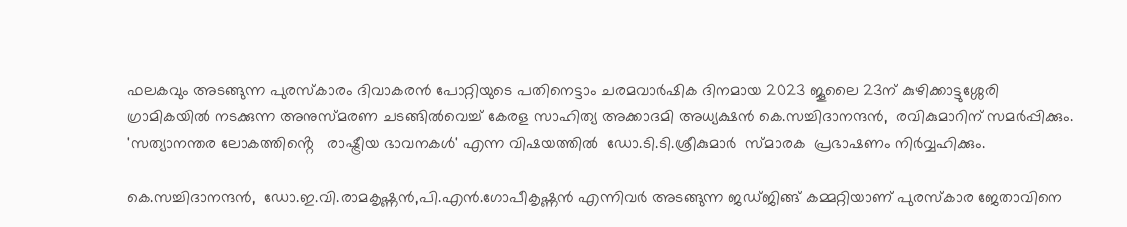ഫലകവും അടങ്ങുന്ന പുരസ്കാരം ദിവാകരൻ പോറ്റിയുടെ പതിനെട്ടാം ചരമവാർഷിക ദിനമായ 2023 ജൂലൈ 23ന് കുഴിക്കാട്ടുശ്ശേരി
ഗ്രാമികയിൽ നടക്കുന്ന അനുസ്മരണ ചടങ്ങിൽവെച്ച് കേരള സാഹിത്യ അക്കാദമി അധ്യക്ഷൻ കെ.സച്ചിദാനന്ദൻ,  രവികുമാറിന് സമർപ്പിക്കും.  'സത്യാനന്തര ലോകത്തിൻ്റെ   രാഷ്ട്രീയ ഭാവനകൾ' എന്ന വിഷയത്തിൽ  ഡോ.ടി.ടി.ശ്രീകുമാർ  സ്മാരക  പ്രഭാഷണം നിർവ്വഹിക്കും.

കെ.സച്ചിദാനന്ദൻ,  ഡോ.ഇ.വി.രാമകൃഷ്ണൻ,പി.എൻ.ഗോപീകൃഷ്ണൻ എന്നിവർ അടങ്ങുന്ന ജഡ്ജിങ്ങ് കമ്മറ്റിയാണ് പുരസ്കാര ജേതാവിനെ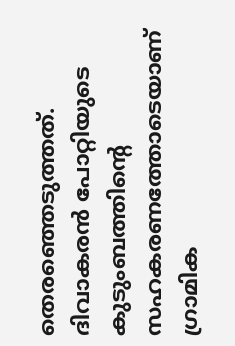തെരഞ്ഞെടുത്തത്. ദിവാകരൻ പോറ്റിയുടെ കുടുംബത്തിൻ്റെ സഹകരണത്തോടെയാണ് ഗ്രാമിക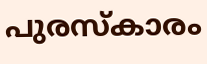പുരസ്കാരം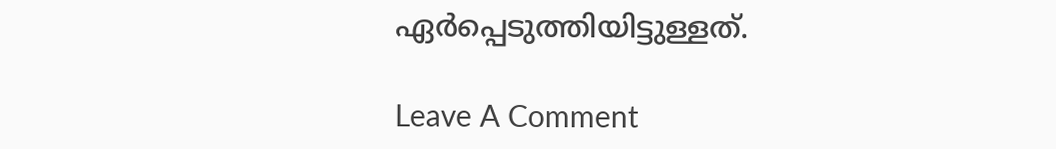ഏർപ്പെടുത്തിയിട്ടുള്ളത്.

Leave A Comment